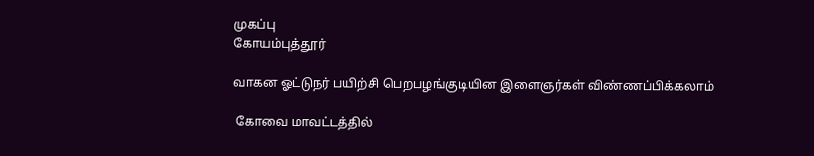முகப்பு
கோயம்புத்தூர்

வாகன ஓட்டுநர் பயிற்சி பெறபழங்குடியின இளைஞர்கள் விண்ணப்பிக்கலாம்

 கோவை மாவட்டத்தில்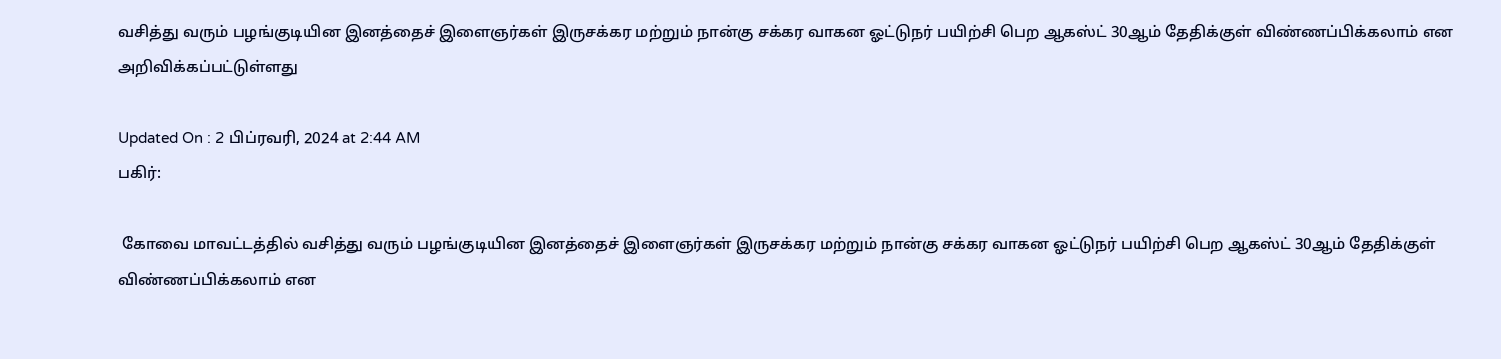வசித்து வரும் பழங்குடியின இனத்தைச் இளைஞர்கள் இருசக்கர மற்றும் நான்கு சக்கர வாகன ஓட்டுநர் பயிற்சி பெற ஆகஸ்ட் 30ஆம் தேதிக்குள் விண்ணப்பிக்கலாம் என அறிவிக்கப்பட்டுள்ளது

Updated On : 2 பிப்ரவரி, 2024 at 2:44 AM
பகிர்:

 கோவை மாவட்டத்தில் வசித்து வரும் பழங்குடியின இனத்தைச் இளைஞர்கள் இருசக்கர மற்றும் நான்கு சக்கர வாகன ஓட்டுநர் பயிற்சி பெற ஆகஸ்ட் 30ஆம் தேதிக்குள் விண்ணப்பிக்கலாம் என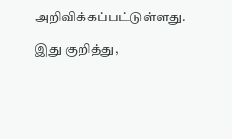அறிவிக்கப்பட்டுள்ளது.

இது குறித்து,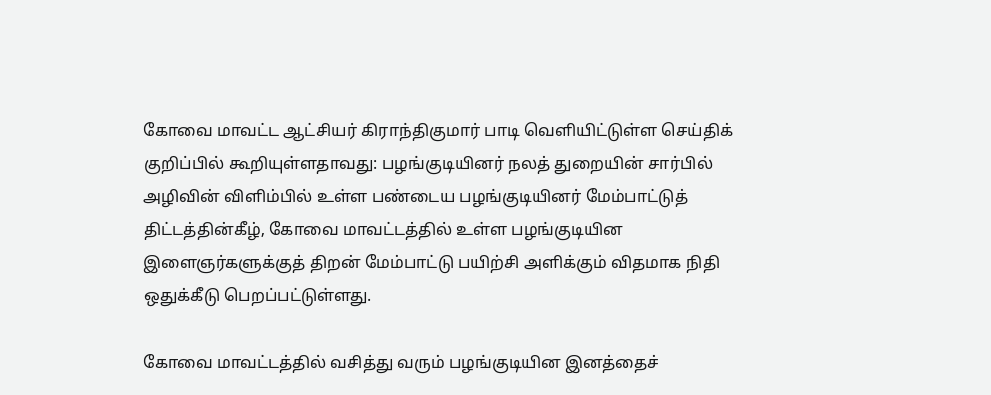கோவை மாவட்ட ஆட்சியர் கிராந்திகுமார் பாடி வெளியிட்டுள்ள செய்திக் குறிப்பில் கூறியுள்ளதாவது: பழங்குடியினர் நலத் துறையின் சார்பில் அழிவின் விளிம்பில் உள்ள பண்டைய பழங்குடியினர் மேம்பாட்டுத் திட்டத்தின்கீழ், கோவை மாவட்டத்தில் உள்ள பழங்குடியின இளைஞர்களுக்குத் திறன் மேம்பாட்டு பயிற்சி அளிக்கும் விதமாக நிதி ஒதுக்கீடு பெறப்பட்டுள்ளது.

கோவை மாவட்டத்தில் வசித்து வரும் பழங்குடியின இனத்தைச்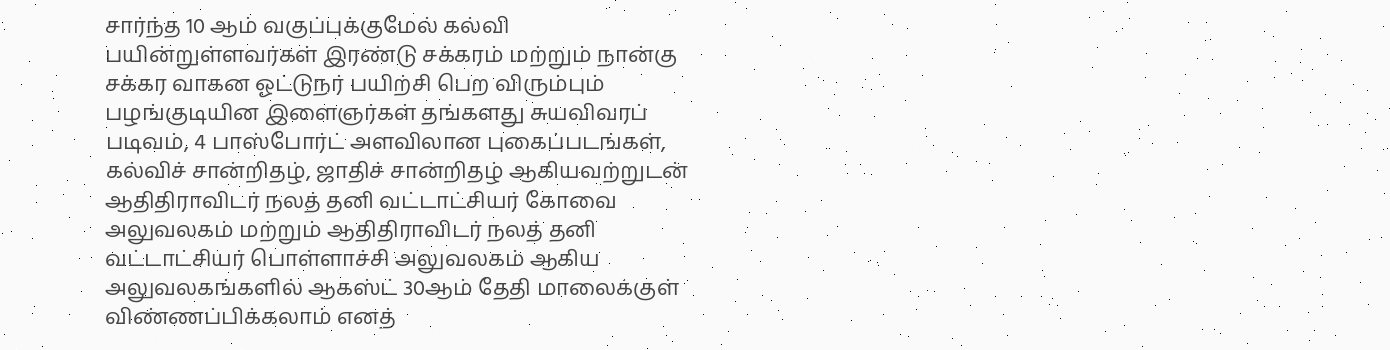சார்ந்த 10 ஆம் வகுப்புக்குமேல் கல்வி பயின்றுள்ளவர்கள் இரண்டு சக்கரம் மற்றும் நான்கு சக்கர வாகன ஓட்டுநர் பயிற்சி பெற விரும்பும் பழங்குடியின இளைஞர்கள் தங்களது சுயவிவரப் படிவம், 4 பாஸ்போர்ட் அளவிலான புகைப்படங்கள், கல்விச் சான்றிதழ், ஜாதிச் சான்றிதழ் ஆகியவற்றுடன் ஆதிதிராவிடர் நலத் தனி வட்டாட்சியர் கோவை அலுவலகம் மற்றும் ஆதிதிராவிடர் நலத் தனி வட்டாட்சியர் பொள்ளாச்சி அலுவலகம் ஆகிய அலுவலகங்களில் ஆகஸ்ட் 30ஆம் தேதி மாலைக்குள் விண்ணப்பிக்கலாம் எனத்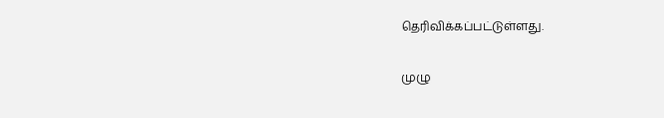தெரிவிக்கப்பட்டுள்ளது.

முழு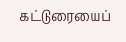கட்டுரையைப்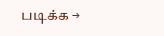படிக்க →